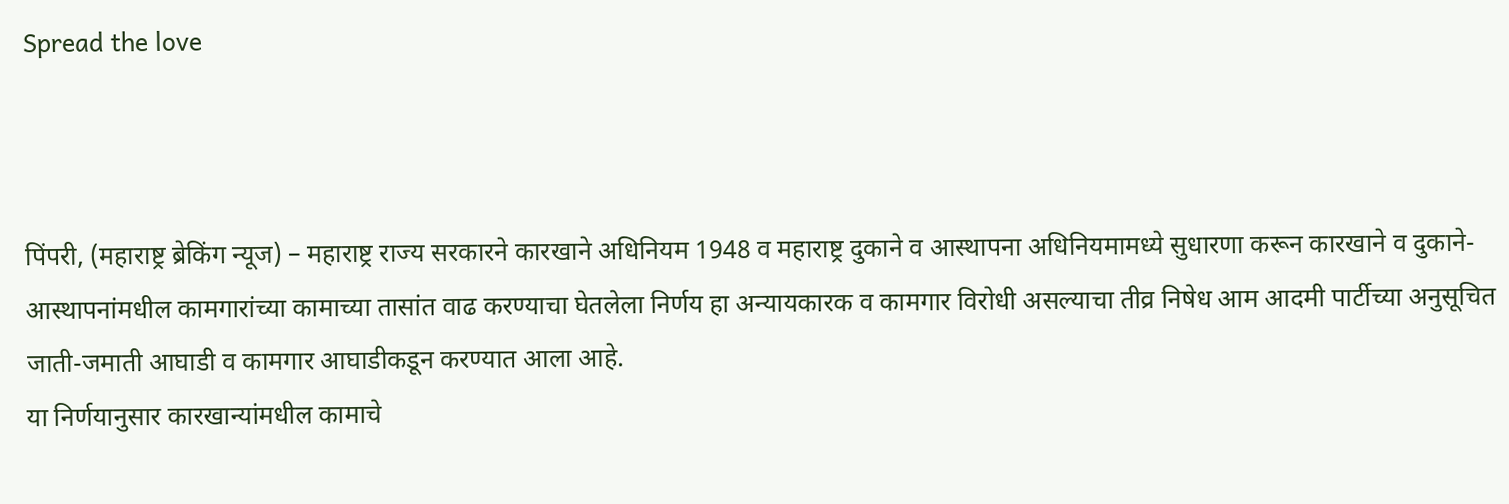Spread the love



पिंपरी, (महाराष्ट्र ब्रेकिंग न्यूज) – महाराष्ट्र राज्य सरकारने कारखाने अधिनियम 1948 व महाराष्ट्र दुकाने व आस्थापना अधिनियमामध्ये सुधारणा करून कारखाने व दुकाने-आस्थापनांमधील कामगारांच्या कामाच्या तासांत वाढ करण्याचा घेतलेला निर्णय हा अन्यायकारक व कामगार विरोधी असल्याचा तीव्र निषेध आम आदमी पार्टीच्या अनुसूचित जाती-जमाती आघाडी व कामगार आघाडीकडून करण्यात आला आहे.
या निर्णयानुसार कारखान्यांमधील कामाचे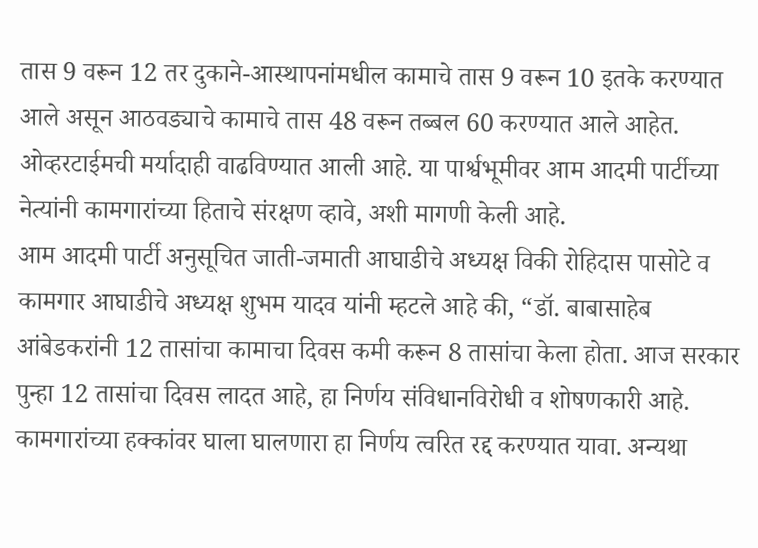तास 9 वरून 12 तर दुकाने-आस्थापनांमधील कामाचे तास 9 वरून 10 इतके करण्यात आले असून आठवड्याचे कामाचे तास 48 वरून तब्बल 60 करण्यात आले आहेत. ओव्हरटाईमची मर्यादाही वाढविण्यात आली आहे. या पार्श्वभूमीवर आम आदमी पार्टीच्या नेत्यांनी कामगारांच्या हिताचे संरक्षण व्हावे, अशी मागणी केली आहे.
आम आदमी पार्टी अनुसूचित जाती-जमाती आघाडीचे अध्यक्ष विकी रोहिदास पासोटे व कामगार आघाडीचे अध्यक्ष शुभम यादव यांनी म्हटले आहे की, “डॉ. बाबासाहेब आंबेडकरांनी 12 तासांचा कामाचा दिवस कमी करून 8 तासांचा केला होता. आज सरकार पुन्हा 12 तासांचा दिवस लादत आहे, हा निर्णय संविधानविरोधी व शोषणकारी आहे. कामगारांच्या हक्कांवर घाला घालणारा हा निर्णय त्वरित रद्द करण्यात यावा. अन्यथा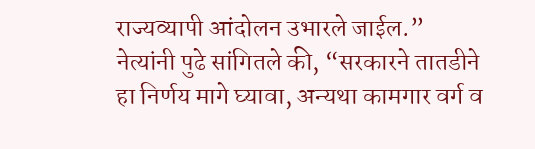राज्यव्यापी आंदोलन उभारले जाईल.”
नेत्यांनी पुढे सांगितले की, “सरकारने तातडीने हा निर्णय मागे घ्यावा, अन्यथा कामगार वर्ग व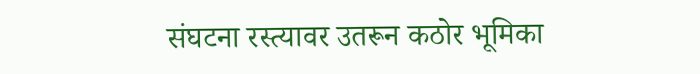संघटना रस्त्यावर उतरून कठोर भूमिका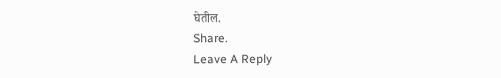घेतील.
Share.
Leave A Reply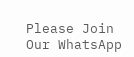Please Join Our WhatsApp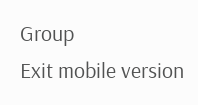Group
Exit mobile version